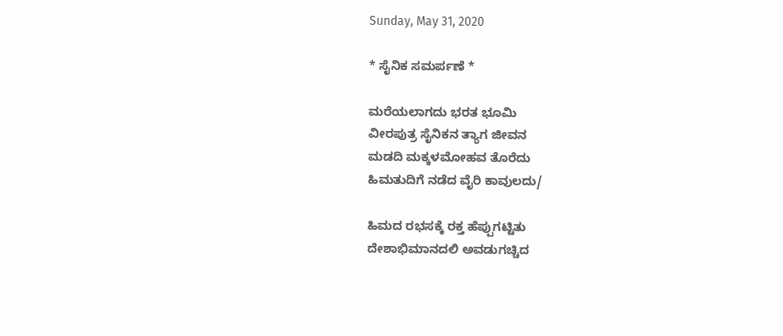Sunday, May 31, 2020

* ಸೈನಿಕ ಸಮರ್ಪಣೆ *

ಮರೆಯಲಾಗದು ಭರತ ಭೂಮಿ
ವೀರಪುತ್ರ ಸೈನಿಕನ ತ್ಯಾಗ ಜೀವನ
ಮಡದಿ ಮಕ್ಕಳಮೋಹವ ತೊರೆದು
ಹಿಮತುದಿಗೆ ನಡೆದ ವೈರಿ ಕಾವುಲದು/

ಹಿಮದ ರಭಸಕ್ಕೆ ರಕ್ತ ಹೆಪ್ಪುಗಟ್ಟಿತು
ದೇಶಾಭಿಮಾನದಲಿ ಅವಡುಗಚ್ಚಿದ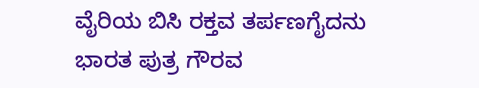ವೈರಿಯ ಬಿಸಿ ರಕ್ತವ ತರ್ಪಣಗೈದನು
ಭಾರತ ಪುತ್ರ ಗೌರವ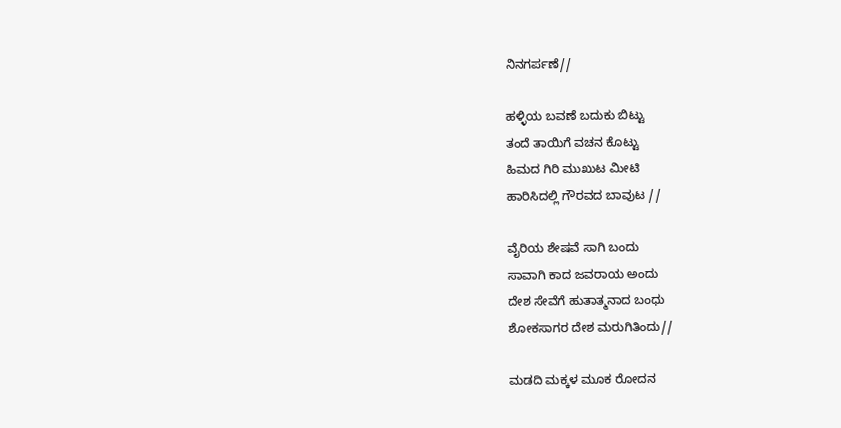ನಿನಗರ್ಪಣೆ//

ಹಳ್ಳಿಯ ಬವಣೆ ಬದುಕು ಬಿಟ್ಟು
ತಂದೆ ತಾಯಿಗೆ ವಚನ ಕೊಟ್ಟು
ಹಿಮದ ಗಿರಿ ಮುಖುಟ ಮೀಟಿ
ಹಾರಿಸಿದಲ್ಲಿ ಗೌರವದ ಬಾವುಟ //

ವೈರಿಯ ಶೇಷವೆ ಸಾಗಿ ಬಂದು
ಸಾವಾಗಿ ಕಾದ ಜವರಾಯ ಅಂದು
ದೇಶ ಸೇವೆಗೆ ಹುತಾತ್ಮನಾದ ಬಂಧು
ಶೋಕಸಾಗರ ದೇಶ ಮರುಗಿತಿಂದು//

ಮಡದಿ ಮಕ್ಕಳ ಮೂಕ ರೋದನ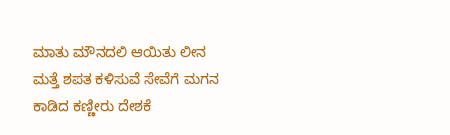ಮಾತು ಮೌನದಲಿ ಆಯಿತು ಲೀನ
ಮತ್ತೆ ಶಪತ ಕಳಿಸುವೆ ಸೇವೆಗೆ ಮಗನ
ಕಾಡಿದ ಕಣ್ಣೀರು ದೇಶಕೆ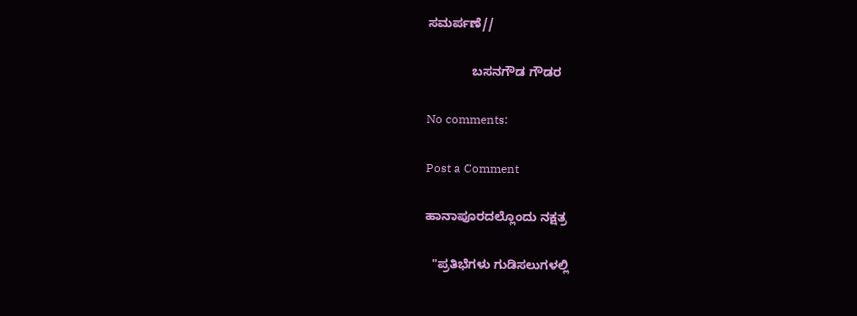ಸಮರ್ಪಣೆ//

             ಬಸನಗೌಡ ಗೌಡರ

No comments:

Post a Comment

ಹಾನಾಪೂರದಲ್ಲೊಂದು ನಕ್ಷತ್ರ

  "ಪ್ರತಿಭೆಗಳು ಗುಡಿಸಲುಗಳಲ್ಲಿ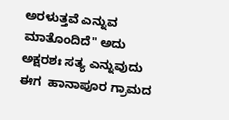ಅರಳುತ್ತವೆ ಎನ್ನುವ ಮಾತೊಂದಿದೆ" ಅದು ಅಕ್ಷರಶಃ ಸತ್ಯ ಎನ್ನುವುದು ಈಗ  ಹಾನಾಪೂರ ಗ್ರಾಮದ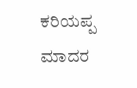ಕರಿಯಪ್ಪ ಮಾದರ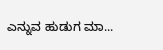ಎನ್ನುವ ಹುಡುಗ ಮಾ...